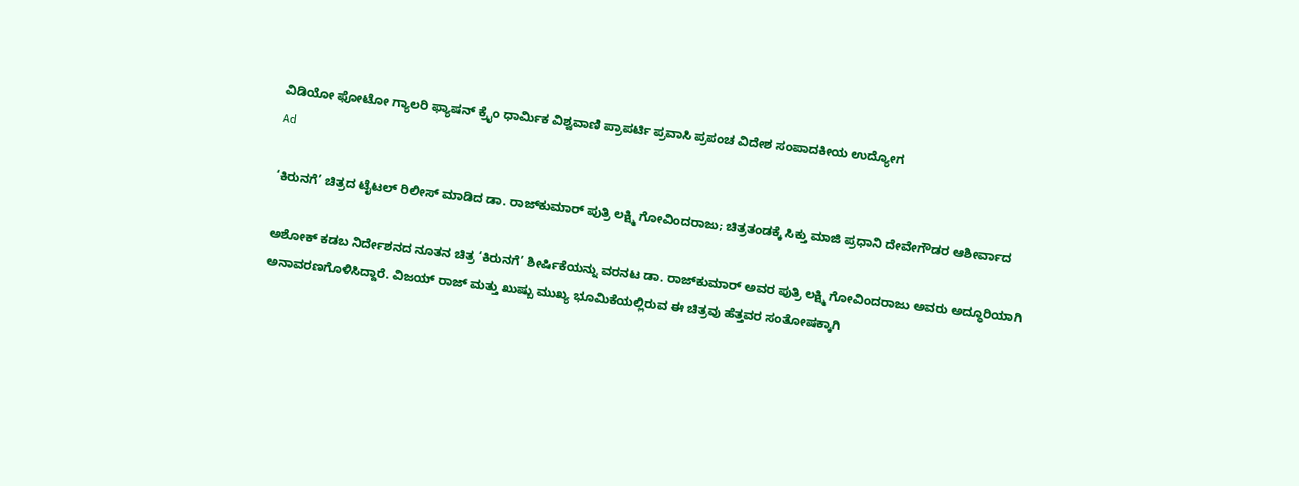ವಿಡಿಯೋ ಫೋಟೋ ಗ್ಯಾಲರಿ ಫ್ಯಾಷನ್ ಕ್ರೈಂ ಧಾರ್ಮಿಕ ವಿಶ್ವವಾಣಿ ಪ್ರಾಪರ್ಟಿ ಪ್ರವಾಸಿ ಪ್ರಪಂಚ ವಿದೇಶ ಸಂಪಾದಕೀಯ ಉದ್ಯೋಗ
Ad

‘ಕಿರುನಗೆ’ ಚಿತ್ರದ ಟೈಟಲ್‌ ರಿಲೀಸ್‌ ಮಾಡಿದ ಡಾ. ರಾಜ್‌ಕುಮಾರ್ ಪುತ್ರಿ ಲಕ್ಷ್ಮಿ ಗೋವಿಂದರಾಜು; ಚಿತ್ರತಂಡಕ್ಕೆ ಸಿಕ್ತು ಮಾಜಿ ಪ್ರಧಾನಿ ದೇವೇಗೌಡರ ಆಶೀರ್ವಾದ

ಅಶೋಕ್ ಕಡಬ ನಿರ್ದೇಶನದ ನೂತನ ಚಿತ್ರ ‘ಕಿರುನಗೆ’ ಶೀರ್ಷಿಕೆಯನ್ನು ವರನಟ ಡಾ. ರಾಜ್‌ಕುಮಾರ್ ಅವರ ಪುತ್ರಿ ಲಕ್ಷ್ಮಿ ಗೋವಿಂದರಾಜು ಅವರು ಅದ್ಧೂರಿಯಾಗಿ ಅನಾವರಣಗೊಳಿಸಿದ್ದಾರೆ. ವಿಜಯ್ ರಾಜ್ ಮತ್ತು ಖುಷ್ಬು ಮುಖ್ಯ ಭೂಮಿಕೆಯಲ್ಲಿರುವ ಈ ಚಿತ್ರವು ಹೆತ್ತವರ ಸಂತೋಷಕ್ಕಾಗಿ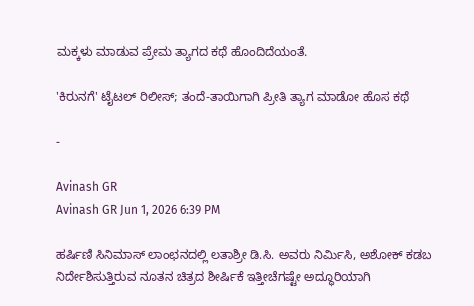ಮಕ್ಕಳು ಮಾಡುವ ಪ್ರೇಮ ತ್ಯಾಗದ ಕಥೆ ಹೊಂದಿದೆಯಂತೆ.

'ಕಿರುನಗೆ' ಟೈಟಲ್ ರಿಲೀಸ್; ತಂದೆ-ತಾಯಿಗಾಗಿ ಪ್ರೀತಿ ತ್ಯಾಗ ಮಾಡೋ ಹೊಸ ಕಥೆ

-

Avinash GR
Avinash GR Jun 1, 2026 6:39 PM

ಹರ್ಷಿಣಿ ಸಿನಿಮಾಸ್ ಲಾಂಛನದಲ್ಲಿ ಲತಾಶ್ರೀ ಡಿ.ಸಿ. ಅವರು ನಿರ್ಮಿಸಿ, ಅಶೋಕ್ ಕಡಬ ನಿರ್ದೇಶಿಸುತ್ತಿರುವ ನೂತನ ಚಿತ್ರದ ಶೀರ್ಷಿಕೆ ಇತ್ತೀಚೆಗಷ್ಟೇ ಅದ್ಧೂರಿಯಾಗಿ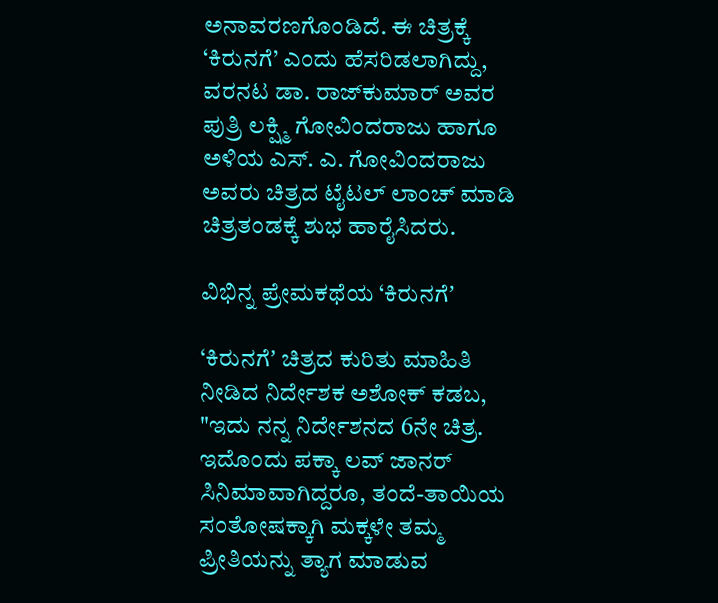ಅನಾವರಣಗೊಂಡಿದೆ. ಈ ಚಿತ್ರಕ್ಕೆ ‘ಕಿರುನಗೆ’ ಎಂದು ಹೆಸರಿಡಲಾಗಿದ್ದು, ವರನಟ ಡಾ. ರಾಜ್‌ಕುಮಾರ್ ಅವರ ಪುತ್ರಿ ಲಕ್ಷ್ಮಿ ಗೋವಿಂದರಾಜು ಹಾಗೂ ಅಳಿಯ ಎಸ್. ಎ. ಗೋವಿಂದರಾಜು ಅವರು ಚಿತ್ರದ ಟೈಟಲ್ ಲಾಂಚ್ ಮಾಡಿ ಚಿತ್ರತಂಡಕ್ಕೆ ಶುಭ ಹಾರೈಸಿದರು.

ವಿಭಿನ್ನ ಪ್ರೇಮಕಥೆಯ ‘ಕಿರುನಗೆʼ

‘ಕಿರುನಗೆʼ ಚಿತ್ರದ ಕುರಿತು ಮಾಹಿತಿ ನೀಡಿದ ನಿರ್ದೇಶಕ ಅಶೋಕ್ ಕಡಬ, "ಇದು ನನ್ನ ನಿರ್ದೇಶನದ 6ನೇ ಚಿತ್ರ. ಇದೊಂದು ಪಕ್ಕಾ ಲವ್ ಜಾನರ್ ಸಿನಿಮಾವಾಗಿದ್ದರೂ, ತಂದೆ-ತಾಯಿಯ ಸಂತೋಷಕ್ಕಾಗಿ ಮಕ್ಕಳೇ ತಮ್ಮ ಪ್ರೀತಿಯನ್ನು ತ್ಯಾಗ ಮಾಡುವ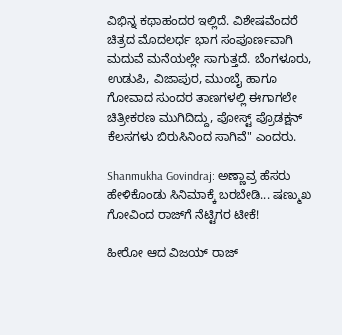ವಿಭಿನ್ನ ಕಥಾಹಂದರ ಇಲ್ಲಿದೆ. ವಿಶೇಷವೆಂದರೆ ಚಿತ್ರದ ಮೊದಲರ್ಧ ಭಾಗ ಸಂಪೂರ್ಣವಾಗಿ ಮದುವೆ ಮನೆಯಲ್ಲೇ ಸಾಗುತ್ತದೆ. ಬೆಂಗಳೂರು, ಉಡುಪಿ, ವಿಜಾಪುರ, ಮುಂಬೈ ಹಾಗೂ ಗೋವಾದ ಸುಂದರ ತಾಣಗಳಲ್ಲಿ ಈಗಾಗಲೇ ಚಿತ್ರೀಕರಣ ಮುಗಿದಿದ್ದು, ಪೋಸ್ಟ್ ಪ್ರೊಡಕ್ಷನ್ ಕೆಲಸಗಳು ಬಿರುಸಿನಿಂದ ಸಾಗಿವೆ" ಎಂದರು.

Shanmukha Govindraj: ಅಣ್ಣಾವ್ರ ಹೆಸರು ಹೇಳಿಕೊಂಡು ಸಿನಿಮಾಕ್ಕೆ ಬರಬೇಡಿ... ಷಣ್ಮುಖ ಗೋವಿಂದ ರಾಜ್‌ಗೆ ನೆಟ್ಟಿಗರ ಟೀಕೆ!

ಹೀರೋ ಆದ ವಿಜಯ್ ರಾಜ್‌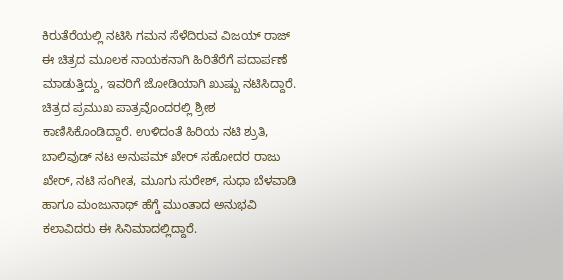ಕಿರುತೆರೆಯಲ್ಲಿ ನಟಿಸಿ ಗಮನ ಸೆಳೆದಿರುವ ವಿಜಯ್ ರಾಜ್ ಈ ಚಿತ್ರದ ಮೂಲಕ ನಾಯಕನಾಗಿ ಹಿರಿತೆರೆಗೆ ಪದಾರ್ಪಣೆ ಮಾಡುತ್ತಿದ್ದು, ಇವರಿಗೆ ಜೋಡಿಯಾಗಿ ಖುಷ್ಬು ನಟಿಸಿದ್ದಾರೆ. ಚಿತ್ರದ ಪ್ರಮುಖ ಪಾತ್ರವೊಂದರಲ್ಲಿ ಶ್ರೀಶ ಕಾಣಿಸಿಕೊಂಡಿದ್ದಾರೆ. ಉಳಿದಂತೆ ಹಿರಿಯ ನಟಿ ಶ್ರುತಿ, ಬಾಲಿವುಡ್ ನಟ ಅನುಪಮ್ ಖೇರ್ ಸಹೋದರ ರಾಜು ಖೇರ್, ನಟಿ ಸಂಗೀತ, ಮೂಗು ಸುರೇಶ್, ಸುಧಾ ಬೆಳವಾಡಿ ಹಾಗೂ ಮಂಜುನಾಥ್ ಹೆಗ್ಡೆ ಮುಂತಾದ ಅನುಭವಿ ಕಲಾವಿದರು ಈ ಸಿನಿಮಾದಲ್ಲಿದ್ದಾರೆ.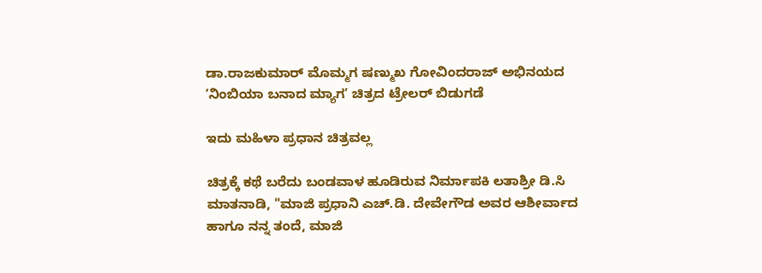ಡಾ.ರಾಜಕುಮಾರ್ ಮೊಮ್ಮಗ ಷಣ್ಮುಖ ಗೋವಿಂದರಾಜ್ ಅಭಿನಯದ ʼನಿಂಬಿಯಾ ಬನಾದ ಮ್ಯಾಗʼ ಚಿತ್ರದ ಟ್ರೇಲರ್ ಬಿಡುಗಡೆ

ಇದು ಮಹಿಳಾ ಪ್ರಧಾನ ಚಿತ್ರವಲ್ಲ

ಚಿತ್ರಕ್ಕೆ ಕಥೆ ಬರೆದು ಬಂಡವಾಳ ಹೂಡಿರುವ ನಿರ್ಮಾಪಕಿ ಲತಾಶ್ರೀ ಡಿ.ಸಿ ಮಾತನಾಡಿ, "ಮಾಜಿ ಪ್ರಧಾನಿ ಎಚ್.ಡಿ. ದೇವೇಗೌಡ ಅವರ ಆಶೀರ್ವಾದ ಹಾಗೂ ನನ್ನ ತಂದೆ, ಮಾಜಿ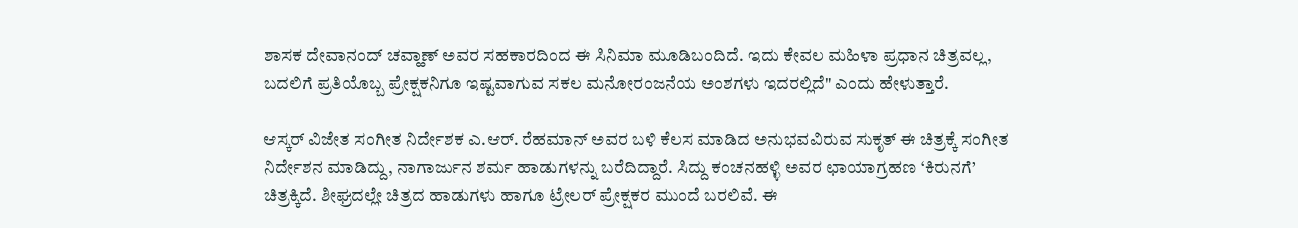ಶಾಸಕ ದೇವಾನಂದ್ ಚವ್ಹಾಣ್ ಅವರ ಸಹಕಾರದಿಂದ ಈ ಸಿನಿಮಾ ಮೂಡಿಬಂದಿದೆ. ಇದು ಕೇವಲ ಮಹಿಳಾ ಪ್ರಧಾನ ಚಿತ್ರವಲ್ಲ, ಬದಲಿಗೆ ಪ್ರತಿಯೊಬ್ಬ ಪ್ರೇಕ್ಷಕನಿಗೂ ಇಷ್ಟವಾಗುವ ಸಕಲ ಮನೋರಂಜನೆಯ ಅಂಶಗಳು ಇದರಲ್ಲಿದೆ" ಎಂದು ಹೇಳುತ್ತಾರೆ.

ಆಸ್ಕರ್ ವಿಜೇತ ಸಂಗೀತ ನಿರ್ದೇಶಕ ಎ.ಆರ್. ರೆಹಮಾನ್ ಅವರ ಬಳಿ ಕೆಲಸ ಮಾಡಿದ ಅನುಭವವಿರುವ ಸುಕೃತ್ ಈ ಚಿತ್ರಕ್ಕೆ ಸಂಗೀತ ನಿರ್ದೇಶನ ಮಾಡಿದ್ದು, ನಾಗಾರ್ಜುನ ಶರ್ಮ ಹಾಡುಗಳನ್ನು ಬರೆದಿದ್ದಾರೆ. ಸಿದ್ದು ಕಂಚನಹಳ್ಳಿ ಅವರ ಛಾಯಾಗ್ರಹಣ ‘ಕಿರುನಗೆ’ ಚಿತ್ರಕ್ಕಿದೆ. ಶೀಘ್ರದಲ್ಲೇ ಚಿತ್ರದ ಹಾಡುಗಳು ಹಾಗೂ ಟ್ರೇಲರ್ ಪ್ರೇಕ್ಷಕರ ಮುಂದೆ ಬರಲಿವೆ. ಈ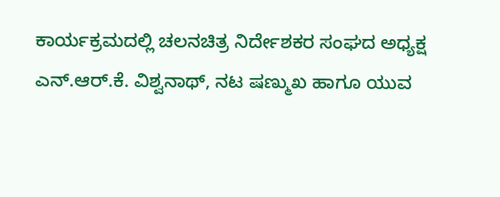ಕಾರ್ಯಕ್ರಮದಲ್ಲಿ ಚಲನಚಿತ್ರ ನಿರ್ದೇಶಕರ ಸಂಘದ ಅಧ್ಯಕ್ಷ ಎನ್.ಆರ್.ಕೆ. ವಿಶ್ವನಾಥ್, ನಟ ಷಣ್ಮುಖ ಹಾಗೂ ಯುವ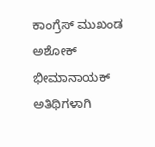ಕಾಂಗ್ರೆಸ್ ಮುಖಂಡ ಅಶೋಕ್ ಭೀಮಾನಾಯಕ್ ಅತಿಥಿಗಳಾಗಿ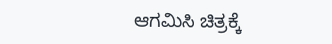ಆಗಮಿಸಿ ಚಿತ್ರಕ್ಕೆ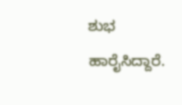ಶುಭ ಹಾರೈಸಿದ್ದಾರೆ.